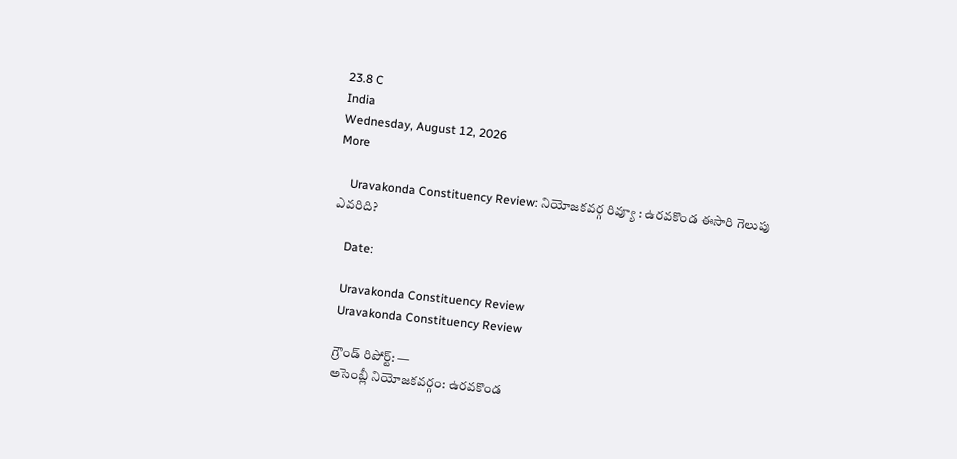23.8 C
India
Wednesday, August 12, 2026
More

    Uravakonda Constituency Review: నియోజకవర్గ రివ్యూ : ఉరవకొండ ఈసారి గెలుపు ఎవరిది?

    Date:

    Uravakonda Constituency Review
    Uravakonda Constituency Review

    గ్రౌండ్ రిపోర్ట్: —
    అసెంబ్లీ నియోజకవర్గం: ఉరవకొండ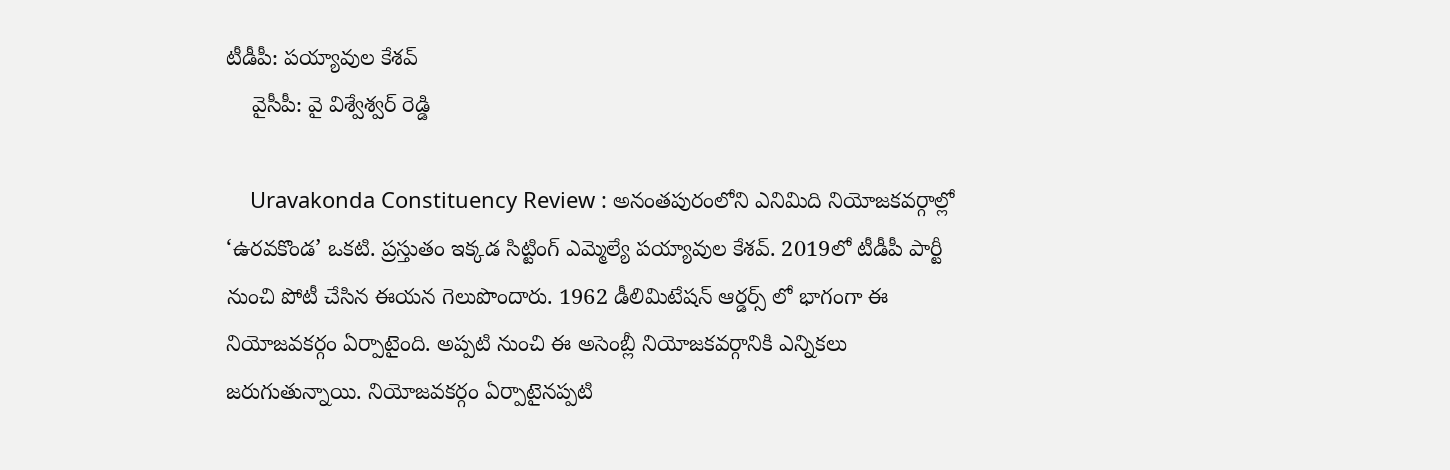టీడీపీ: పయ్యావుల కేశవ్
    వైసీపీ: వై విశ్వేశ్వర్ రెడ్డి

    Uravakonda Constituency Review : అనంతపురంలోని ఎనిమిది నియోజకవర్గాల్లో ‘ఉరవకొండ’ ఒకటి. ప్రస్తుతం ఇక్కడ సిట్టింగ్ ఎమ్మెల్యే పయ్యావుల కేశవ్. 2019లో టీడీపీ పార్టీ నుంచి పోటీ చేసిన ఈయన గెలుపొందారు. 1962 డీలిమిటేషన్ ఆర్డర్స్ లో భాగంగా ఈ నియోజవకర్గం ఏర్పాటైంది. అప్పటి నుంచి ఈ అసెంబ్లీ నియోజకవర్గానికి ఎన్నికలు జరుగుతున్నాయి. నియోజవకర్గం ఏర్పాటైనప్పటి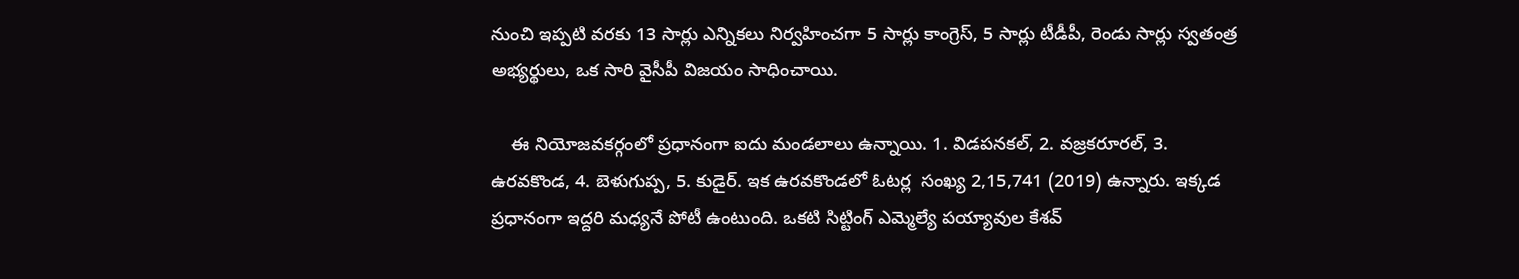నుంచి ఇప్పటి వరకు 13 సార్లు ఎన్నికలు నిర్వహించగా 5 సార్లు కాంగ్రెస్, 5 సార్లు టీడీపీ, రెండు సార్లు స్వతంత్ర అభ్యర్థులు, ఒక సారి వైసీపీ విజయం సాధించాయి.

    ఈ నియోజవకర్గంలో ప్రధానంగా ఐదు మండలాలు ఉన్నాయి. 1. విడపనకల్, 2. వజ్రకరూరల్, 3. ఉరవకొండ, 4. బెళుగుప్ప, 5. కుడైర్. ఇక ఉరవకొండలో ఓటర్ల  సంఖ్య 2,15,741 (2019) ఉన్నారు. ఇక్కడ ప్రధానంగా ఇద్దరి మధ్యనే పోటీ ఉంటుంది. ఒకటి సిట్టింగ్ ఎమ్మెల్యే పయ్యావుల కేశవ్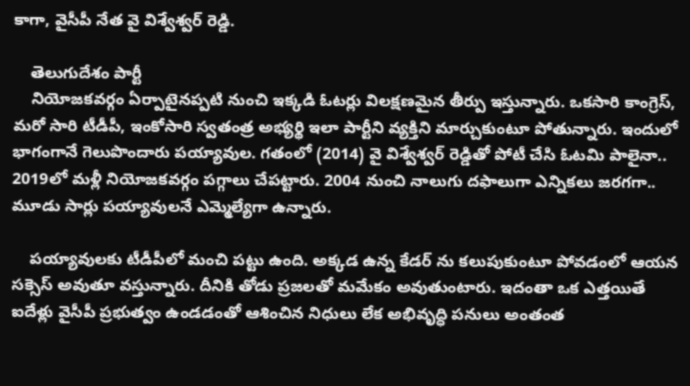కాగా, వైసీపీ నేత వై విశ్వేశ్వర్ రెడ్డి.

    తెలుగుదేశం పార్టీ
    నియోజకవర్గం ఏర్పాటైనప్పటి నుంచి ఇక్కడి ఓటర్లు విలక్షణమైన తీర్పు ఇస్తున్నారు. ఒకసారి కాంగ్రెస్, మరో సారి టీడీపీ, ఇంకోసారి స్వతంత్ర అభ్యర్థి ఇలా పార్టీని వ్యక్తిని మార్చుకుంటూ పోతున్నారు. ఇందులో భాగంగానే గెలుపొందారు పయ్యావుల. గతంలో (2014) వై విశ్వేశ్వర్ రెడ్డితో పోటీ చేసి ఓటమి పాలైనా.. 2019లో మళ్లీ నియోజకవర్గం పగ్గాలు చేపట్టారు. 2004 నుంచి నాలుగు దఫాలుగా ఎన్నికలు జరగగా.. మూడు సార్లు పయ్యావులనే ఎమ్మెల్యేగా ఉన్నారు.

    పయ్యావులకు టీడీపీలో మంచి పట్టు ఉంది. అక్కడ ఉన్న కేడర్ ను కలుపుకుంటూ పోవడంలో ఆయన సక్సెస్ అవుతూ వస్తున్నారు. దీనికి తోడు ప్రజలతో మమేకం అవుతుంటారు. ఇదంతా ఒక ఎత్తయితే ఐదేళ్లు వైసీపీ ప్రభుత్వం ఉండడంతో ఆశించిన నిధులు లేక అభివృద్ధి పనులు అంతంత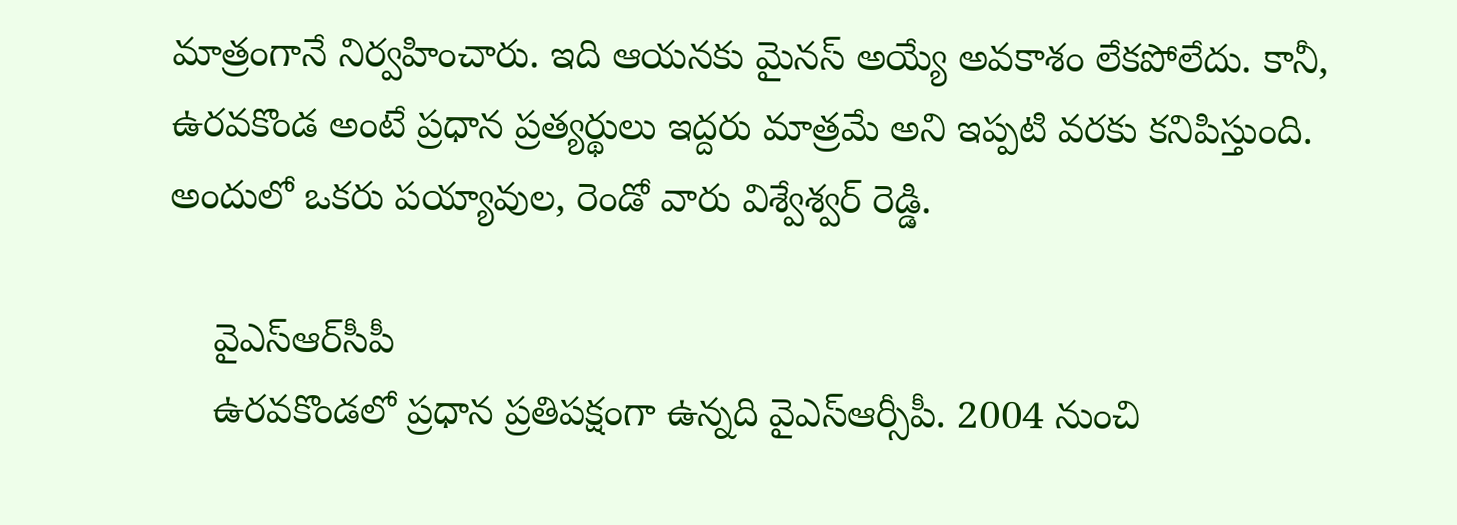మాత్రంగానే నిర్వహించారు. ఇది ఆయనకు మైనస్ అయ్యే అవకాశం లేకపోలేదు. కానీ, ఉరవకొండ అంటే ప్రధాన ప్రత్యర్థులు ఇద్దరు మాత్రమే అని ఇప్పటి వరకు కనిపిస్తుంది. అందులో ఒకరు పయ్యావుల, రెండో వారు విశ్వేశ్వర్ రెడ్డి.

    వైఎస్ఆర్‌సీపీ
    ఉరవకొండలో ప్రధాన ప్రతిపక్షంగా ఉన్నది వైఎస్‌ఆర్సీపీ. 2004 నుంచి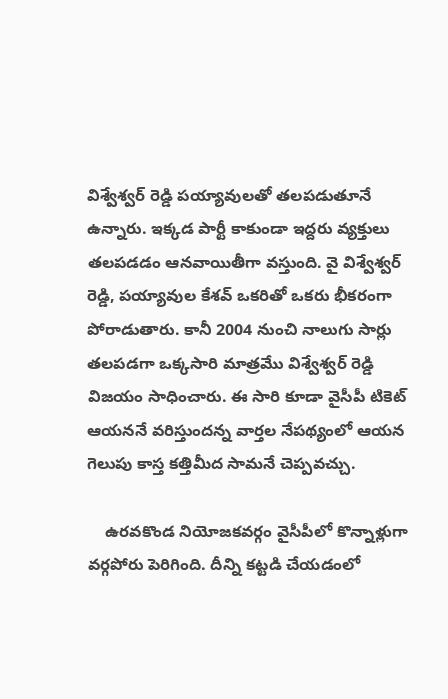విశ్వేశ్వర్ రెడ్డి పయ్యావులతో తలపడుతూనే ఉన్నారు. ఇక్కడ పార్టీ కాకుండా ఇద్దరు వ్యక్తులు తలపడడం ఆనవాయితీగా వస్తుంది. వై విశ్వేశ్వర్ రెడ్డి, పయ్యావుల కేశవ్ ఒకరితో ఒకరు భీకరంగా పోరాడుతారు. కానీ 2004 నుంచి నాలుగు సార్లు తలపడగా ఒక్కసారి మాత్రమేు విశ్వేశ్వర్ రెడ్డి విజయం సాధించారు. ఈ సారి కూడా వైసీపీ టికెట్ ఆయననే వరిస్తుందన్న వార్తల నేపథ్యంలో ఆయన గెలుపు కాస్త కత్తిమీద సామనే చెప్పవచ్చు.

    ఉరవకొండ నియోజకవర్గం వైసీపీలో కొన్నాళ్లుగా వర్గపోరు పెరిగింది. దీన్ని కట్టడి చేయడంలో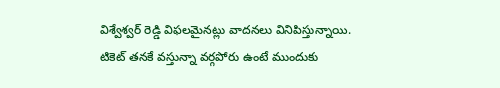విశ్వేశ్వర్ రెడ్డి విఫలమైనట్లు వాదనలు వినిపిస్తున్నాయి. టికెట్ తనకే వస్తున్నా వర్గపోరు ఉంటే ముందుకు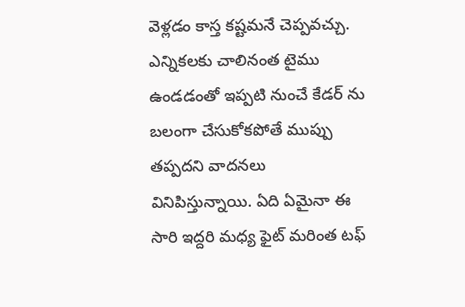వెళ్లడం కాస్త కష్టమనే చెప్పవచ్చు. ఎన్నికలకు చాలినంత టైము ఉండడంతో ఇప్పటి నుంచే కేడర్ ను బలంగా చేసుకోకపోతే ముప్పు తప్పదని వాదనలు వినిపిస్తున్నాయి. ఏది ఏమైనా ఈ సారి ఇద్దరి మధ్య ఫైట్ మరింత టఫ్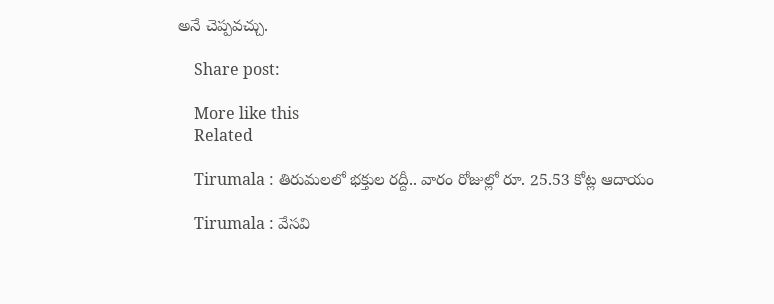అనే చెప్పవచ్చు.

    Share post:

    More like this
    Related

    Tirumala : తిరుమలలో భక్తుల రద్దీ.. వారం రోజుల్లో రూ. 25.53 కోట్ల ఆదాయం

    Tirumala : వేసవి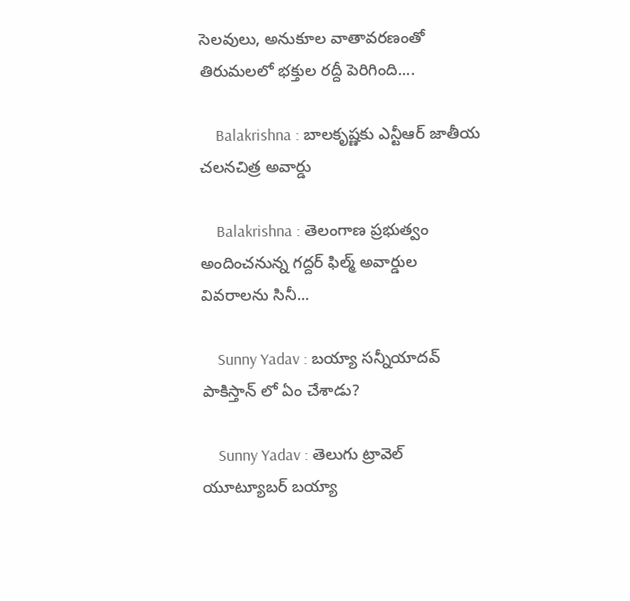సెలవులు, అనుకూల వాతావరణంతో తిరుమలలో భక్తుల రద్దీ పెరిగింది....

    Balakrishna : బాలకృష్ణకు ఎన్టీఆర్‌ జాతీయ చలనచిత్ర అవార్డు

    Balakrishna : తెలంగాణ ప్రభుత్వం అందించనున్న గద్దర్‌ ఫిల్మ్‌ అవార్డుల వివరాలను సినీ...

    Sunny Yadav : బయ్యా సన్నీయాదవ్ పాకిస్తాన్ లో ఏం చేశాడు?

    Sunny Yadav : తెలుగు ట్రావెల్ యూట్యూబర్ బయ్యా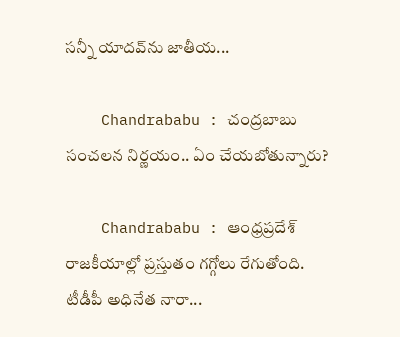సన్నీ యాదవ్‌ను జాతీయ...

    Chandrababu : చంద్రబాబు సంచలన నిర్ణయం.. ఏం చేయబోతున్నారు?

    Chandrababu : ఆంధ్రప్రదేశ్ రాజకీయాల్లో ప్రస్తుతం గగ్గోలు రేగుతోంది. టీడీపీ అధినేత నారా...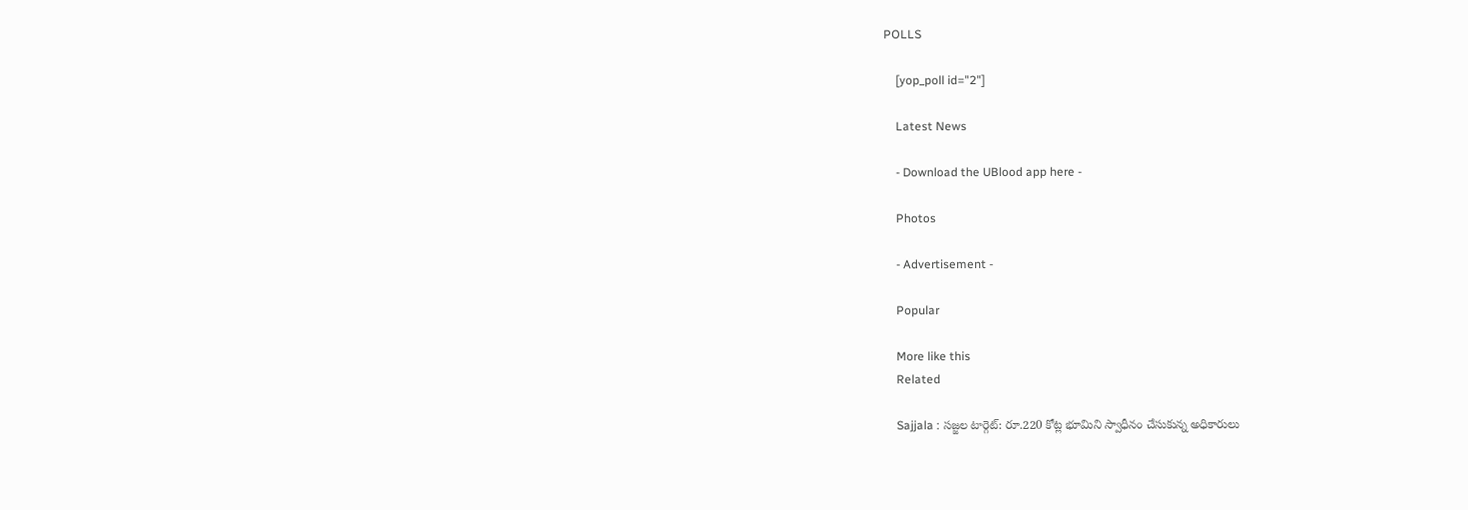POLLS

    [yop_poll id="2"]

    Latest News

    - Download the UBlood app here -

    Photos

    - Advertisement -

    Popular

    More like this
    Related

    Sajjala : సజ్జల టార్గెట్: రూ.220 కోట్ల భూమిని స్వాధీనం చేసుకున్న అధికారులు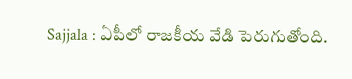Sajjala : ఏపీలో రాజకీయ వేడి పెరుగుతోంది.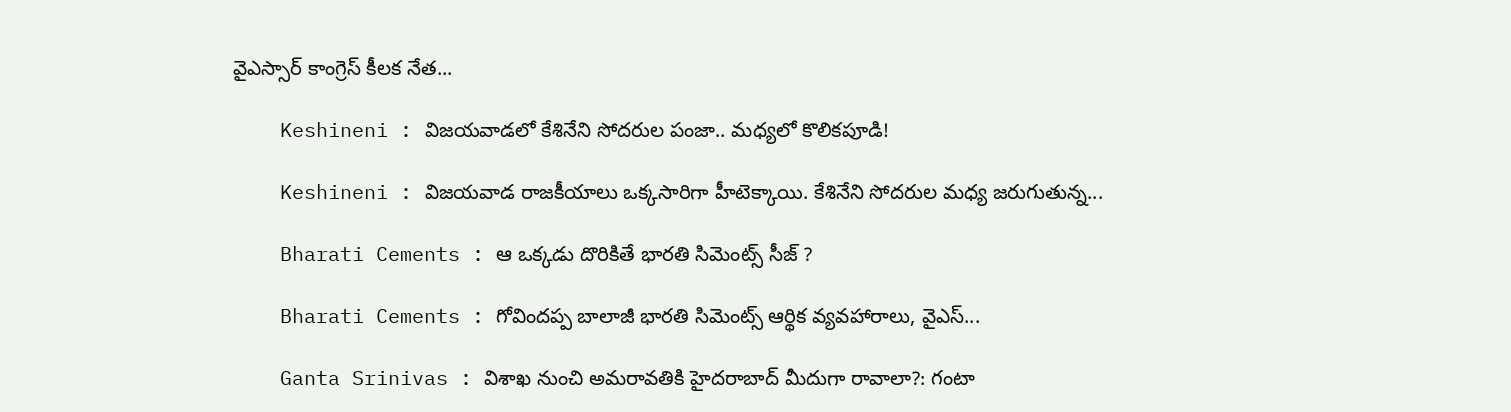వైఎస్సార్ కాంగ్రెస్ కీలక నేత...

    Keshineni : విజయవాడలో కేశినేని సోదరుల పంజా.. మధ్యలో కొలికపూడి!

    Keshineni : విజయవాడ రాజకీయాలు ఒక్కసారిగా హీటెక్కాయి. కేశినేని సోదరుల మధ్య జరుగుతున్న...

    Bharati Cements : ఆ ఒక్కడు దొరికితే భారతి సిమెంట్స్ సీజ్ ?

    Bharati Cements : గోవిందప్ప బాలాజీ భారతి సిమెంట్స్ ఆర్థిక వ్యవహారాలు, వైఎస్...

    Ganta Srinivas : విశాఖ నుంచి అమరావతికి హైదరాబాద్ మీదుగా రావాలా?: గంటా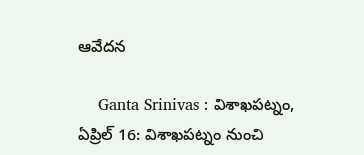ఆవేదన

    Ganta Srinivas : విశాఖపట్నం, ఏప్రిల్ 16: విశాఖపట్నం నుంచి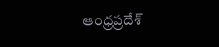ఆంధ్రప్రదేశ్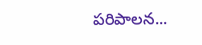పరిపాలన...